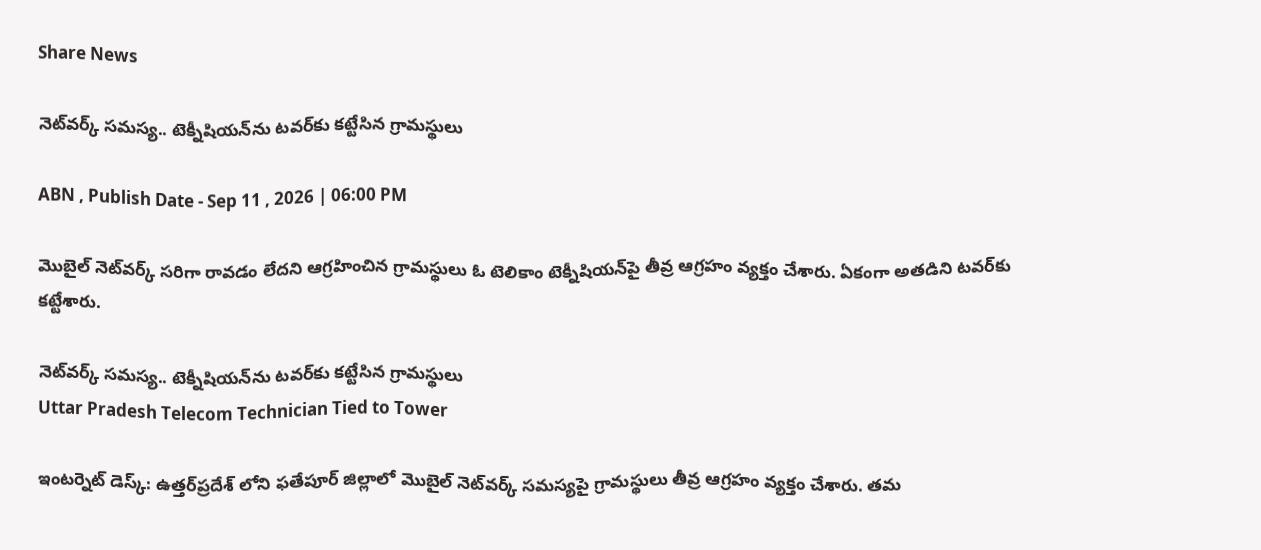Share News

నెట్‌వర్క్ సమస్య.. టెక్నీషియన్‌ను టవర్‌కు కట్టేసిన గ్రామస్థులు

ABN , Publish Date - Sep 11 , 2026 | 06:00 PM

మొబైల్ నెట్‌వర్క్ సరిగా రావడం లేదని ఆగ్రహించిన గ్రామస్థులు ఓ టెలికాం టెక్నీషియన్‌పై తీవ్ర ఆగ్రహం వ్యక్తం చేశారు. ఏకంగా అతడిని టవర్‌కు కట్టేశారు.

నెట్‌వర్క్ సమస్య.. టెక్నీషియన్‌ను టవర్‌కు కట్టేసిన గ్రామస్థులు
Uttar Pradesh Telecom Technician Tied to Tower

ఇంటర్నెట్ డెస్క్: ఉత్తర్‌ప్రదేశ్ లోని ఫతేపూర్ జిల్లాలో మొబైల్ నెట్‌వర్క్ సమస్యపై గ్రామస్థులు తీవ్ర ఆగ్రహం వ్యక్తం చేశారు. తమ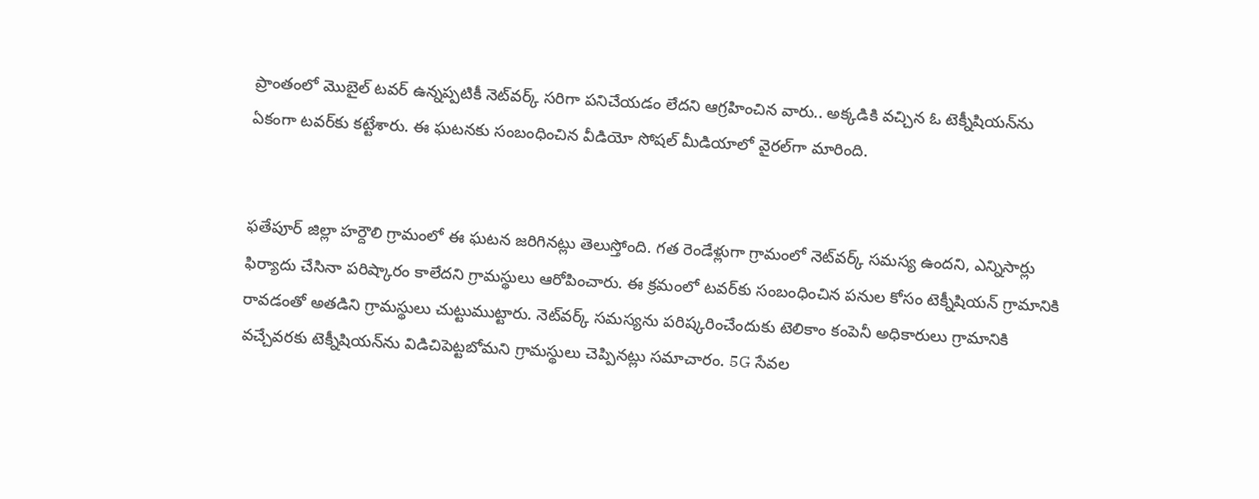ప్రాంతంలో మొబైల్ టవర్ ఉన్నప్పటికీ నెట్‌వర్క్ సరిగా పనిచేయడం లేదని ఆగ్రహించిన వారు.. అక్కడికి వచ్చిన ఓ టెక్నీషియన్‌ను ఏకంగా టవర్‌కు కట్టేశారు. ఈ ఘటనకు సంబంధించిన వీడియో సోషల్ మీడియాలో వైరల్‌గా మారింది.


ఫతేపూర్ జిల్లా హర్దౌలి గ్రామంలో ఈ ఘటన జరిగినట్లు తెలుస్తోంది. గత రెండేళ్లుగా గ్రామంలో నెట్‌వర్క్ సమస్య ఉందని, ఎన్నిసార్లు ఫిర్యాదు చేసినా పరిష్కారం కాలేదని గ్రామస్థులు ఆరోపించారు. ఈ క్రమంలో టవర్‌కు సంబంధించిన పనుల కోసం టెక్నీషియన్ గ్రామానికి రావడంతో అతడిని గ్రామస్థులు చుట్టుముట్టారు. నెట్‌వర్క్ సమస్యను పరిష్కరించేందుకు టెలికాం కంపెనీ అధికారులు గ్రామానికి వచ్చేవరకు టెక్నీషియన్‌ను విడిచిపెట్టబోమని గ్రామస్థులు చెప్పినట్లు సమాచారం. 5G సేవల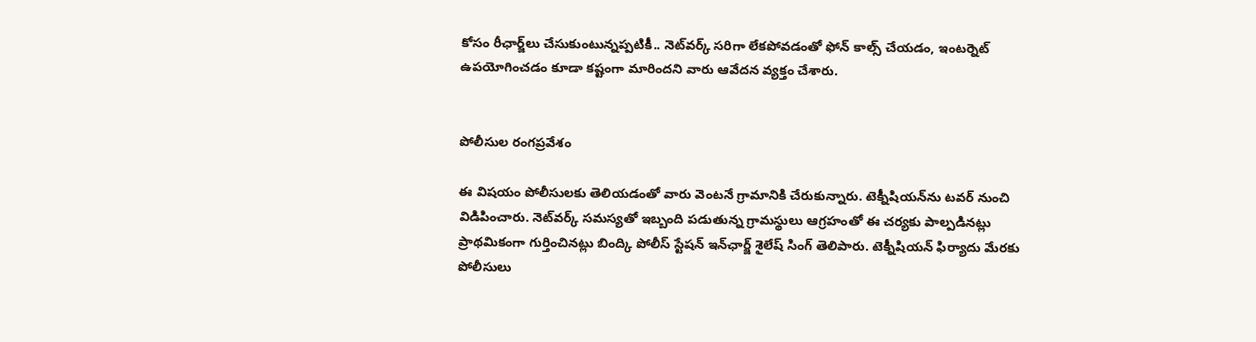కోసం రీఛార్జ్‌లు చేసుకుంటున్నప్పటికీ.. నెట్‌వర్క్ సరిగా లేకపోవడంతో ఫోన్ కాల్స్ చేయడం, ఇంటర్నెట్ ఉపయోగించడం కూడా కష్టంగా మారిందని వారు ఆవేదన వ్యక్తం చేశారు.


పోలీసుల రంగప్రవేశం

ఈ విషయం పోలీసులకు తెలియడంతో వారు వెంటనే గ్రామానికి చేరుకున్నారు. టెక్నీషియన్‌ను టవర్ నుంచి విడిపించారు. నెట్‌వర్క్ సమస్యతో ఇబ్బంది పడుతున్న గ్రామస్థులు ఆగ్రహంతో ఈ చర్యకు పాల్పడినట్లు ప్రాథమికంగా గుర్తించినట్లు బింద్కి పోలీస్ స్టేషన్ ఇన్‌ఛార్జ్ శైలేష్ సింగ్ తెలిపారు. టెక్నీషియన్ ఫిర్యాదు మేరకు పోలీసులు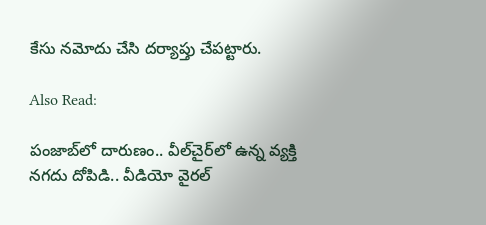కేసు నమోదు చేసి దర్యాప్తు చేపట్టారు.

Also Read:

పంజాబ్‌లో దారుణం.. వీల్‌చైర్‌లో ఉన్న వ్యక్తి నగదు దోపిడి.. వీడియో వైరల్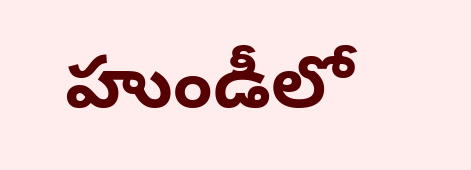హుండీలో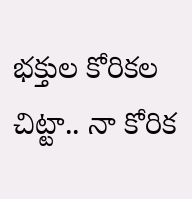భక్తుల కోరికల చిట్టా.. నా కోరిక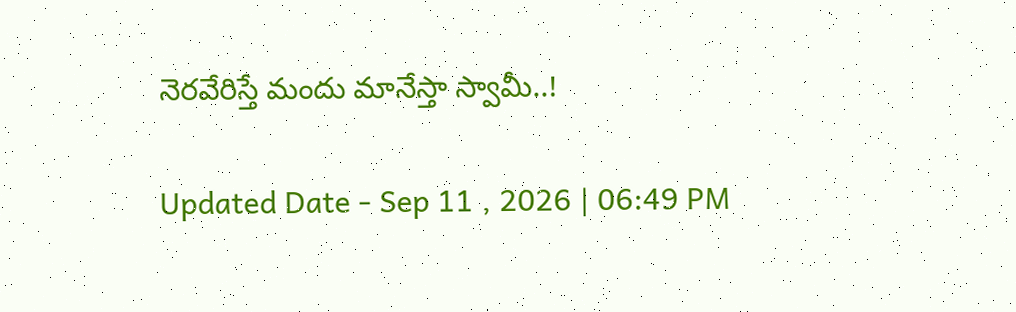నెరవేరిస్తే మందు మానేస్తా స్వామీ..!

Updated Date - Sep 11 , 2026 | 06:49 PM